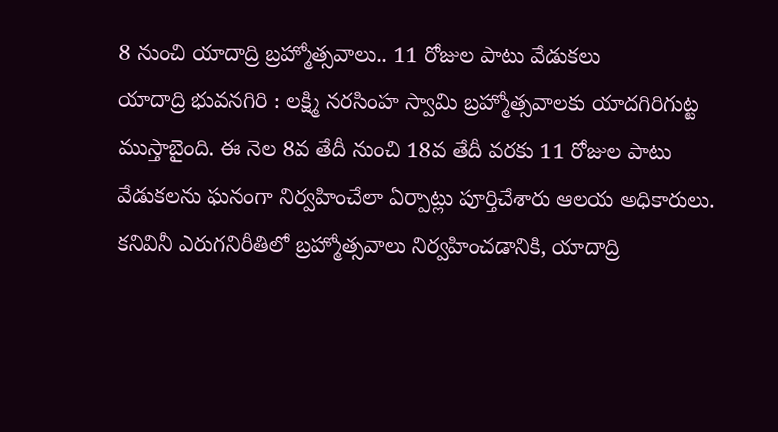8 నుంచి యాదాద్రి బ్రహ్మోత్సవాలు.. 11 రోజుల పాటు వేడుకలు
యాదాద్రి భువనగిరి : లక్ష్మి నరసింహ స్వామి బ్రహ్మోత్సవాలకు యాదగిరిగుట్ట ముస్తాబైంది. ఈ నెల 8వ తేదీ నుంచి 18వ తేదీ వరకు 11 రోజుల పాటు వేడుకలను ఘనంగా నిర్వహించేలా ఏర్పాట్లు పూర్తిచేశారు ఆలయ అధికారులు. కనివినీ ఎరుగనిరీతిలో బ్రహ్మోత్సవాలు నిర్వహించడానికి, యాదాద్రి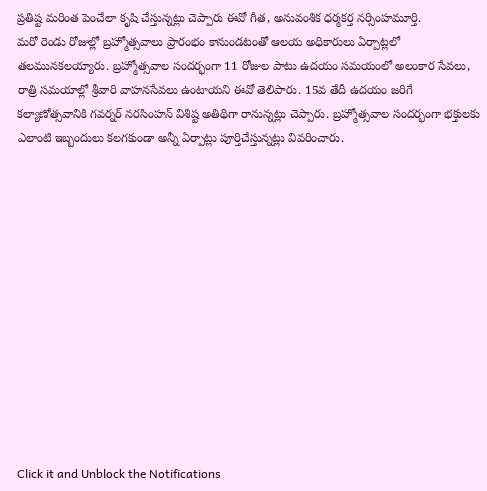ప్రతిష్ట మరింత పెంచేలా కృషి చేస్తున్నట్లు చెప్పారు ఈవో గీత, అనువంశిక ధర్మకర్త నర్సింహమూర్తి.
మరో రెండు రోజుల్లో బ్రహ్మోత్సవాలు ప్రారంభం కానుండటంతో ఆలయ అధికారులు ఏర్పాట్లలో తలమునకలయ్యారు. బ్రహ్మోత్సవాల సందర్భంగా 11 రోజుల పాటు ఉదయం సమయంలో అలంకార సేవలు, రాత్రి సమయాల్లో శ్రీవారి వాహనసేవలు ఉంటాయని ఈవో తెలిపారు. 15వ తేదీ ఉదయం జరిగే కల్యాణోత్సవానికి గవర్నర్ నరసింహన్ విశిష్ట అతిథిగా రానున్నట్లు చెప్పారు. బ్రహ్మోత్సవాల సందర్భంగా భక్తులకు ఎలాంటి ఇబ్బందులు కలగకుండా అన్నీ ఏర్పాట్లు పూర్తిచేస్తున్నట్లు వివరించారు.













Click it and Unblock the Notifications